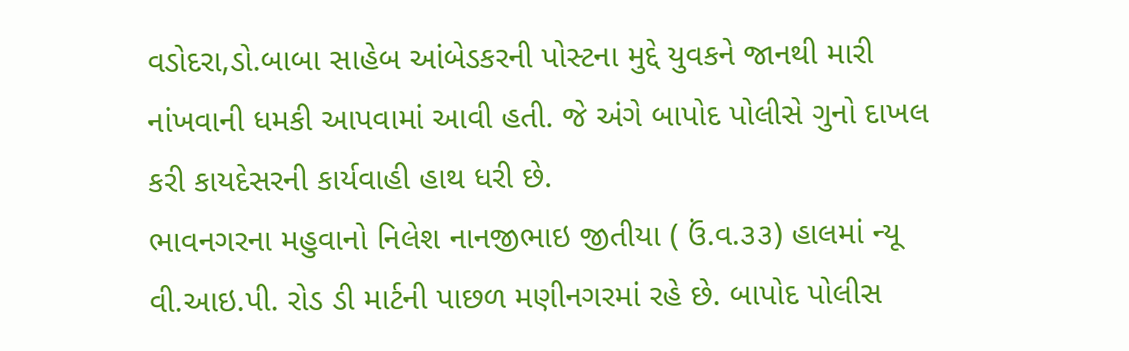વડોદરા,ડો.બાબા સાહેબ આંબેડકરની પોસ્ટના મુદ્દે યુવકને જાનથી મારી નાંખવાની ધમકી આપવામાં આવી હતી. જે અંગે બાપોદ પોલીસે ગુનો દાખલ કરી કાયદેસરની કાર્યવાહી હાથ ધરી છે.
ભાવનગરના મહુવાનો નિલેશ નાનજીભાઇ જીતીયા ( ઉં.વ.૩૩) હાલમાં ન્યૂ વી.આઇ.પી. રોડ ડી માર્ટની પાછળ મણીનગરમાં રહે છે. બાપોદ પોલીસ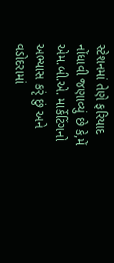સ્ટેશનમાં તેણે ફરિયાદ નોંધાવી જણાવ્યું છે કે,મેં એમ.બી.એ. માર્કેટિંગનો અભ્યાસ કરૃં છું અને વડોદરામાં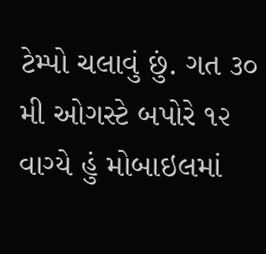ટેમ્પો ચલાવું છું. ગત ૩૦ મી ઓગસ્ટે બપોરે ૧૨ વાગ્યે હું મોબાઇલમાં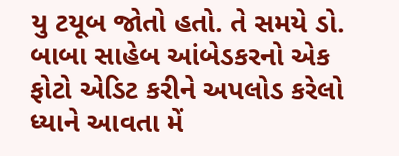યુ ટયૂબ જોતો હતો. તે સમયે ડો. બાબા સાહેબ આંબેડકરનો એક ફોટો એડિટ કરીને અપલોડ કરેલો ધ્યાને આવતા મેં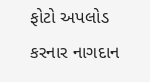ફોટો અપલોડ કરનાર નાગદાન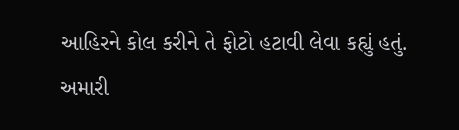આહિરને કોલ કરીને તે ફોટો હટાવી લેવા કહ્યું હતું. અમારી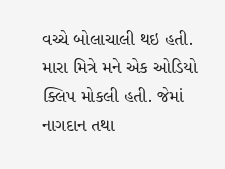વચ્ચે બોલાચાલી થઇ હતી. મારા મિત્રે મને એક ઓડિયો ક્લિપ મોકલી હતી. જેમાં નાગદાન તથા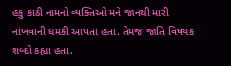હકુ કાઠી નામનો વ્યક્તિઓ મને જાનથી મારી નાંખવાની ધમકી આપતા હતા. તેમજ જાતિ વિષયક શબ્દો કહ્યા હતા.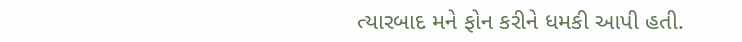ત્યારબાદ મને ફોન કરીને ધમકી આપી હતી.